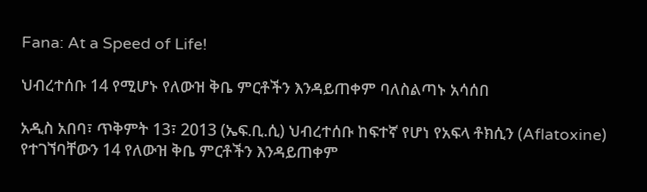Fana: At a Speed of Life!

ህብረተሰቡ 14 የሚሆኑ የለውዝ ቅቤ ምርቶችን እንዳይጠቀም ባለስልጣኑ አሳሰበ

አዲስ አበባ፣ ጥቅምት 13፣ 2013 (ኤፍ.ቢ.ሲ) ህብረተሰቡ ከፍተኛ የሆነ የአፍላ ቶክሲን (Aflatoxine) የተገኘባቸውን 14 የለውዝ ቅቤ ምርቶችን እንዳይጠቀም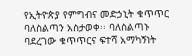የኢትዮጵያ የምግብና መድኃኒት ቁጥጥር ባለስልጣን አስታወቀ፡፡ ባለስልጣኑ ባደረገው ቁጥጥርና ፍተሻ አማካኝነት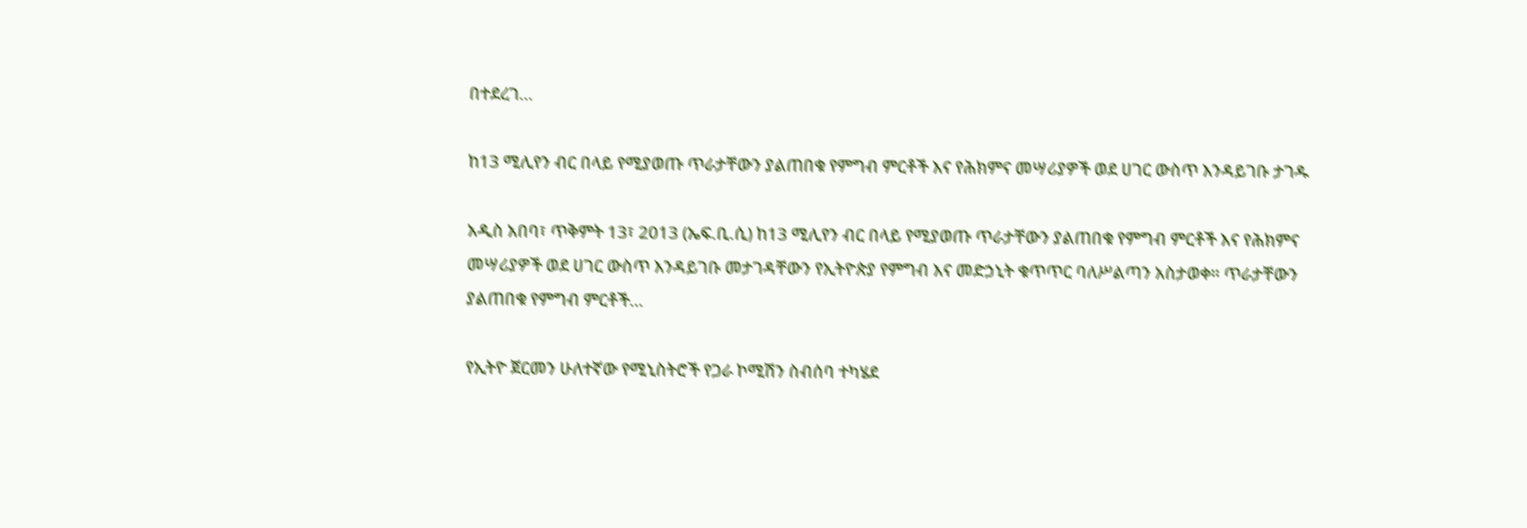በተደረገ…

ከ13 ሚሊየን ብር በላይ የሚያወጡ ጥራታቸውን ያልጠበቁ የምግብ ምርቶች እና የሕክምና መሣሪያዎች ወደ ሀገር ውስጥ እንዳይገቡ ታገዱ

አዲስ አበባ፣ ጥቅምት 13፣ 2013 (ኤፍ.ቢ.ሲ) ከ13 ሚሊየን ብር በላይ የሚያወጡ ጥራታቸውን ያልጠበቁ የምግብ ምርቶች እና የሕክምና መሣሪያዎች ወደ ሀገር ውስጥ እንዳይገቡ መታገዳቸውን የኢትዮጵያ የምግብ እና መድኃኒት ቁጥጥር ባለሥልጣን አስታወቀ። ጥራታቸውን ያልጠበቁ የምግብ ምርቶች…

የኢትዮ ጀርመን ሁለተኛው የሚኒስትሮች የጋራ ኮሚሽን ስብሰባ ተካሄደ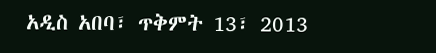አዲስ አበባ፣ ጥቅምት 13፣ 2013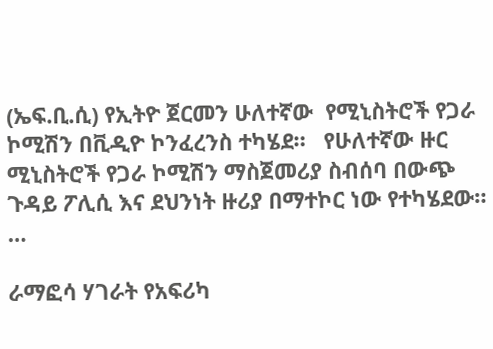(ኤፍ.ቢ.ሲ) የኢትዮ ጀርመን ሁለተኛው  የሚኒስትሮች የጋራ ኮሚሽን በቪዲዮ ኮንፈረንስ ተካሄደ።   የሁለተኛው ዙር ሚኒስትሮች የጋራ ኮሚሽን ማስጀመሪያ ስብሰባ በውጭ ጉዳይ ፖሊሲ እና ደህንነት ዙሪያ በማተኮር ነው የተካሄደው።  …

ራማፎሳ ሃገራት የአፍሪካ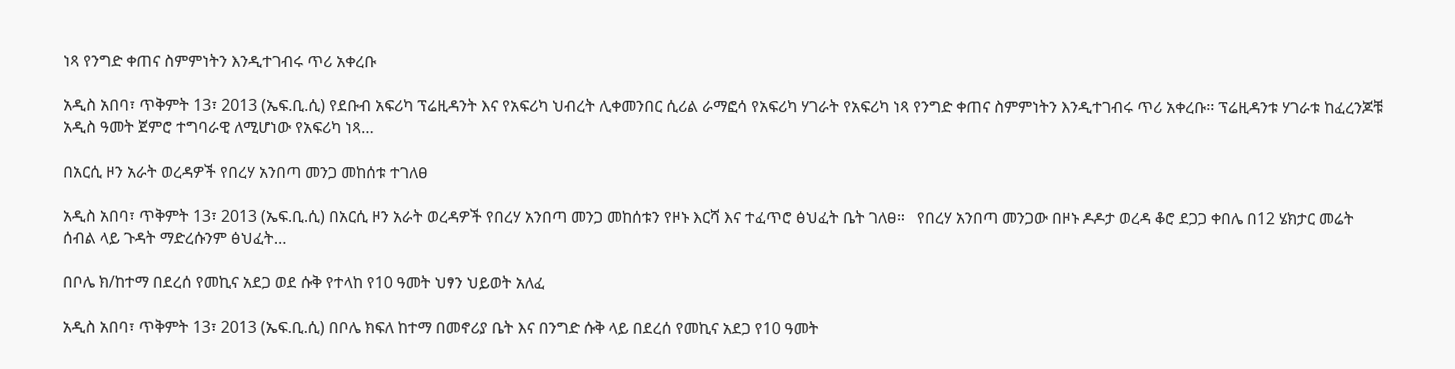ነጻ የንግድ ቀጠና ስምምነትን እንዲተገብሩ ጥሪ አቀረቡ

አዲስ አበባ፣ ጥቅምት 13፣ 2013 (ኤፍ.ቢ.ሲ) የደቡብ አፍሪካ ፕሬዚዳንት እና የአፍሪካ ህብረት ሊቀመንበር ሲሪል ራማፎሳ የአፍሪካ ሃገራት የአፍሪካ ነጻ የንግድ ቀጠና ስምምነትን እንዲተገብሩ ጥሪ አቀረቡ፡፡ ፕሬዚዳንቱ ሃገራቱ ከፈረንጆቹ አዲስ ዓመት ጀምሮ ተግባራዊ ለሚሆነው የአፍሪካ ነጻ…

በአርሲ ዞን አራት ወረዳዎች የበረሃ አንበጣ መንጋ መከሰቱ ተገለፀ

አዲስ አበባ፣ ጥቅምት 13፣ 2013 (ኤፍ.ቢ.ሲ) በአርሲ ዞን አራት ወረዳዎች የበረሃ አንበጣ መንጋ መከሰቱን የዞኑ እርሻ እና ተፈጥሮ ፅህፈት ቤት ገለፀ።   የበረሃ አንበጣ መንጋው በዞኑ ዶዶታ ወረዳ ቆሮ ደጋጋ ቀበሌ በ12 ሄክታር መሬት ሰብል ላይ ጉዳት ማድረሱንም ፅህፈት…

በቦሌ ክ/ከተማ በደረሰ የመኪና አደጋ ወደ ሱቅ የተላከ የ10 ዓመት ህፃን ህይወት አለፈ

አዲስ አበባ፣ ጥቅምት 13፣ 2013 (ኤፍ.ቢ.ሲ) በቦሌ ክፍለ ከተማ በመኖሪያ ቤት እና በንግድ ሱቅ ላይ በደረሰ የመኪና አደጋ የ10 ዓመት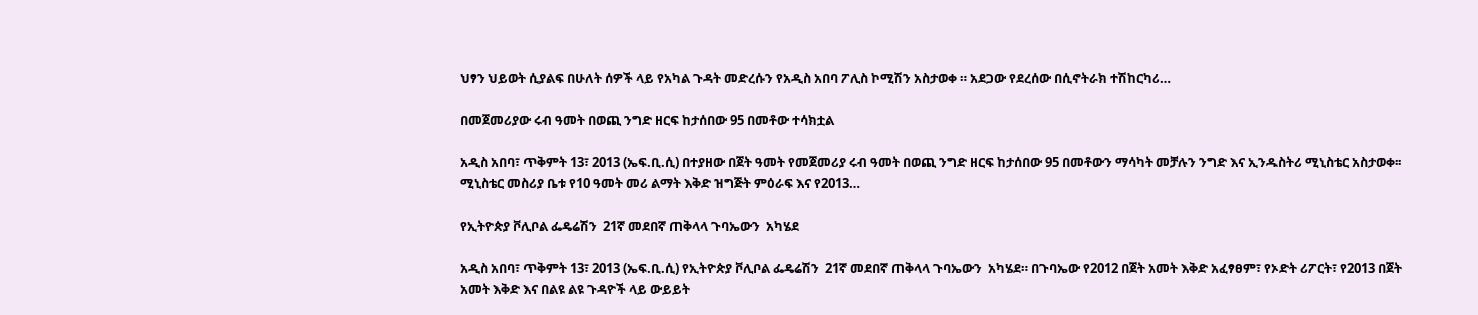ህፃን ህይወት ሲያልፍ በሁለት ሰዎች ላይ የአካል ጉዳት መድረሱን የአዲስ አበባ ፖሊስ ኮሚሽን አስታወቀ ። አደጋው የደረሰው በሲኖትራክ ተሽከርካሪ…

በመጀመሪያው ሩብ ዓመት በወጪ ንግድ ዘርፍ ከታሰበው 95 በመቶው ተሳክቷል

አዲስ አበባ፣ ጥቅምት 13፣ 2013 (ኤፍ.ቢ.ሲ) በተያዘው በጀት ዓመት የመጀመሪያ ሩብ ዓመት በወጪ ንግድ ዘርፍ ከታሰበው 95 በመቶውን ማሳካት መቻሉን ንግድ እና ኢንዱስትሪ ሚኒስቴር አስታወቀ፡፡ ሚኒስቴር መስሪያ ቤቱ የ10 ዓመት መሪ ልማት እቅድ ዝግጅት ምዕራፍ እና የ2013…

የኢትዮጵያ ቮሊቦል ፌዴሬሽን  21ኛ መደበኛ ጠቅላላ ጉባኤውን  አካሄደ

አዲስ አበባ፣ ጥቅምት 13፣ 2013 (ኤፍ.ቢ.ሲ) የኢትዮጵያ ቮሊቦል ፌዴሬሽን  21ኛ መደበኛ ጠቅላላ ጉባኤውን  አካሄደ። በጉባኤው የ2012 በጀት አመት እቅድ አፈፃፀም፣ የኦድት ሪፖርት፣ የ2013 በጀት አመት እቅድ እና በልዩ ልዩ ጉዳዮች ላይ ውይይት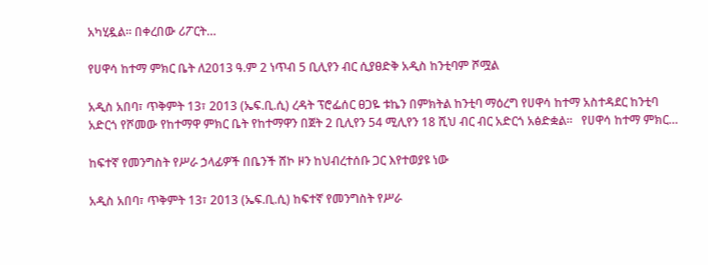አካሂዷል። በቀረበው ሪፖርት…

የሀዋሳ ከተማ ምክር ቤት ለ2013 ዓ.ም 2 ነጥብ 5 ቢሊየን ብር ሲያፀድቅ አዲስ ከንቲባም ሾሟል

አዲስ አበባ፣ ጥቅምት 13፣ 2013 (ኤፍ.ቢ.ሲ) ረዳት ፕሮፌሰር ፀጋዬ ቱኬን በምክትል ከንቲባ ማዕረግ የሀዋሳ ከተማ አስተዳደር ከንቲባ አድርጎ የሾመው የከተማዋ ምክር ቤት የከተማዋን በጀት 2 ቢሊየን 54 ሚሊየን 18 ሺህ ብር ብር አድርጎ አፅድቋል።   የሀዋሳ ከተማ ምክር…

ከፍተኛ የመንግስት የሥራ ኃላፊዎች በቤንች ሸኮ ዞን ከህብረተሰቡ ጋር እየተወያዩ ነው

አዲስ አበባ፣ ጥቅምት 13፣ 2013 (ኤፍ.ቢ.ሲ) ከፍተኛ የመንግስት የሥራ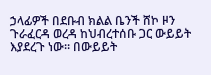ኃላፊዎች በደቡብ ክልል ቤንች ሸኮ ዞን ጉራፈርዳ ወረዳ ከህብረተሰቡ ጋር ውይይት እያደረጉ ነው። በውይይት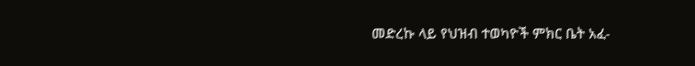መድረኩ ላይ የህዝብ ተወካዮች ምክር ቤት አፈ-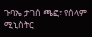ጉባኤ ታገሰ ጫፎ፣ የሰላም ሚኒስትር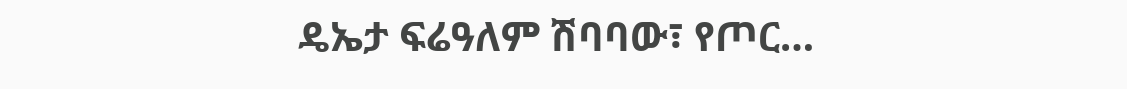ዴኤታ ፍሬዓለም ሽባባው፣ የጦር…